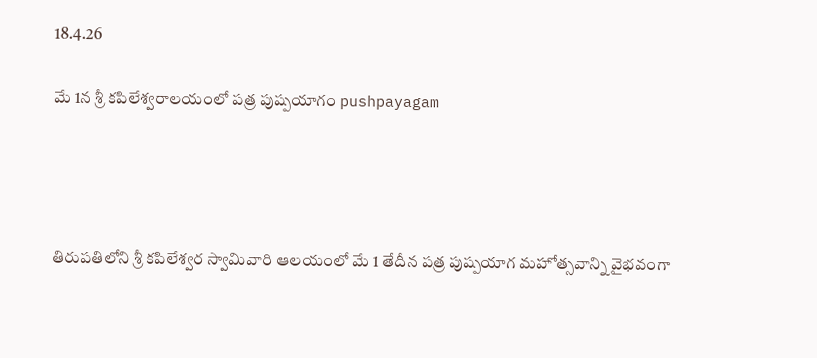18.4.26

మే 1న శ్రీ కపిలేశ్వరాలయంలో పత్ర పుష్పయాగం pushpayagam




తిరుపతిలోని శ్రీ కపిలేశ్వర స్వామివారి ఆలయంలో మే 1 తేదీన పత్ర పుష్పయాగ మహోత్సవాన్ని వైభవంగా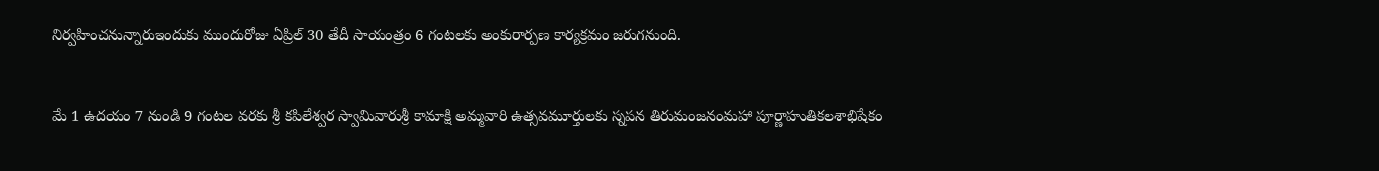నిర్వహించనున్నారుఇందుకు ముందురోజు ఏప్రిల్ 30 తేదీ సాయంత్రం 6 గంటలకు అంకురార్పణ కార్యక్రమం జరుగనుంది.


మే 1 ఉదయం 7 నుండి 9 గంటల వరకు శ్రీ కపిలేశ్వర స్వామివారుశ్రీ కామాక్షి అమ్మవారి ఉత్సవమూర్తులకు స్నపన తిరుమంజనంమహా పూర్ణాహుతికలశాభిషేకం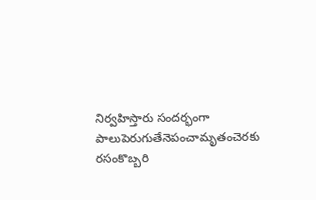నిర్వహిస్తారు సందర్భంగా పాలుపెరుగుతేనెపంచామృతంచెరకు రసంకొబ్బరి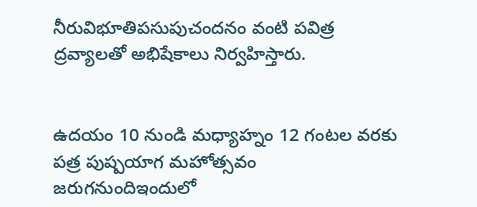నీరువిభూతిపసుపుచందనం వంటి పవిత్ర ద్రవ్యాలతో అభిషేకాలు నిర్వహిస్తారు.


ఉదయం 10 నుండి మధ్యాహ్నం 12 గంటల వరకు పత్ర పుష్పయాగ మహోత్సవం జరుగనుందిఇందులో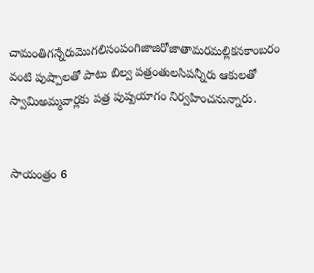చామంతిగన్నేరుమొగలిసంపంగిజాజిరోజాతామరమల్లికనకాంబరం వంటి పుష్పాలతో పాటు బిల్వ పత్రంతులసిపన్నీరు ఆకులతో స్వామిఅమ్మవార్లకు పత్ర పుష్పయాగం నిర్వహించనున్నారు.


సాయంత్రం 6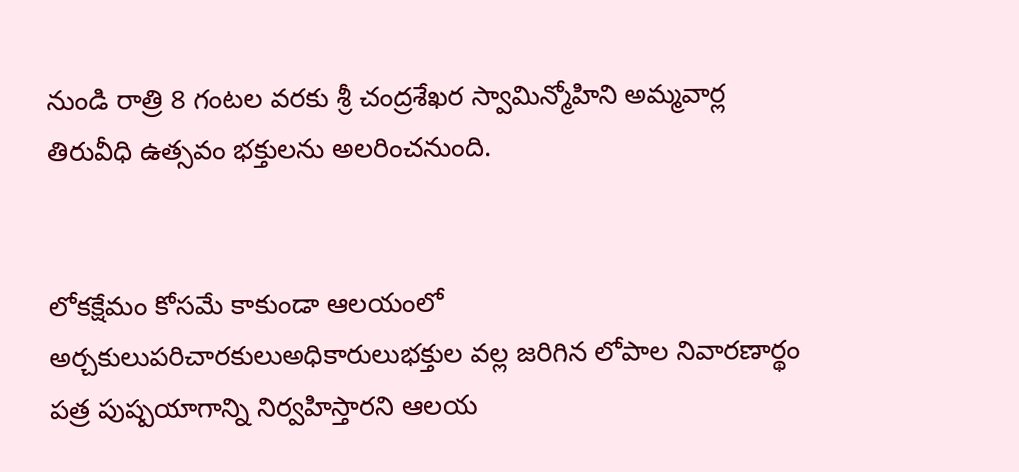నుండి రాత్రి 8 గంటల వరకు శ్రీ చంద్రశేఖర స్వామిన్మోహిని అమ్మవార్ల తిరువీధి ఉత్సవం భక్తులను అలరించనుంది.


లోకక్షేమం కోసమే కాకుండా ఆలయంలో అర్చకులుపరిచారకులుఅధికారులుభక్తుల వల్ల జరిగిన లోపాల నివారణార్థం పత్ర పుష్పయాగాన్ని నిర్వహిస్తారని ఆలయ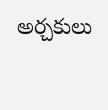అర్చకులు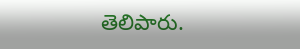తెలిపారు.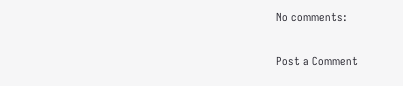No comments:

Post a Comment